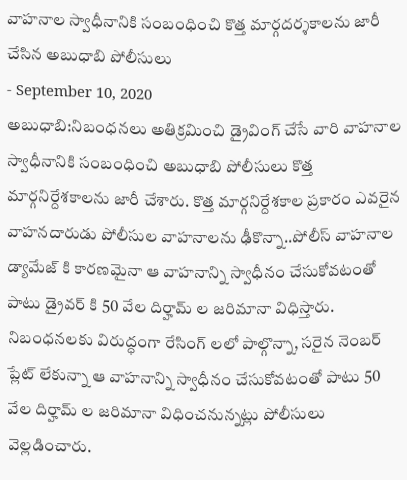వాహనాల స్వాధీనానికి సంబంధించి కొత్త మార్గదర్శకాలను జారీ చేసిన అబుధాబి పోలీసులు
- September 10, 2020
అబుధాబి:నిబంధనలు అతిక్రమించి డ్రైవింగ్ చేసే వారి వాహనాల స్వాధీనానికి సంబంధించి అబుధాబి పోలీసులు కొత్త మార్గనిర్దేశకాలను జారీ చేశారు. కొత్త మార్గనిర్దేశకాల ప్రకారం ఎవరైన వాహనదారుడు పోలీసుల వాహనాలను ఢీకొన్నా..పోలీస్ వాహనాల డ్యామేజ్ కి కారణమైనా ఆ వాహనాన్ని స్వాధీనం చేసుకోవటంతో పాటు డ్రైవర్ కి 50 వేల దిర్హామ్ ల జరిమానా విధిస్తారు. నిబంధనలకు విరుద్ధంగా రేసింగ్ లలో పాల్గొన్నా, సరైన నెంబర్ ప్లేట్ లేకున్నా ఆ వాహనాన్ని స్వాధీనం చేసుకోవటంతో పాటు 50 వేల దిర్హామ్ ల జరిమానా విధించనున్నట్లు పోలీసులు వెల్లడించారు.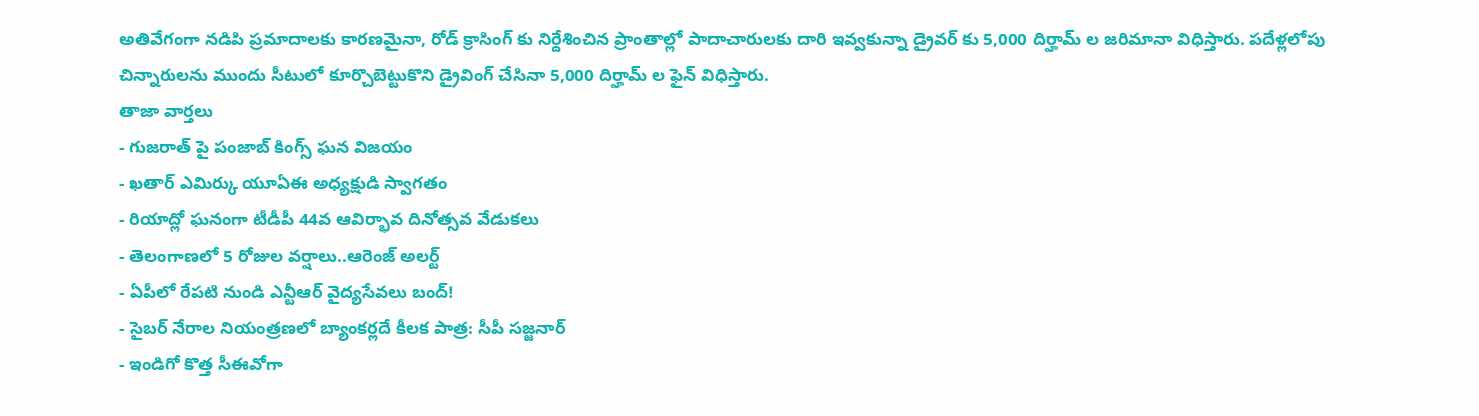అతివేగంగా నడిపి ప్రమాదాలకు కారణమైనా, రోడ్ క్రాసింగ్ కు నిర్దేశించిన ప్రాంతాల్లో పాదాచారులకు దారి ఇవ్వకున్నా డ్రైవర్ కు 5,000 దిర్హామ్ ల జరిమానా విధిస్తారు. పదేళ్లలోపు చిన్నారులను ముందు సీటులో కూర్చొబెట్టుకొని డ్రైవింగ్ చేసినా 5,000 దిర్హామ్ ల ఫైన్ విధిస్తారు.
తాజా వార్తలు
- గుజరాత్ పై పంజాబ్ కింగ్స్ ఘన విజయం
- ఖతార్ ఎమిర్కు యూఏఈ అధ్యక్షుడి స్వాగతం
- రియాద్లో ఘనంగా టీడీపీ 44వ ఆవిర్భావ దినోత్సవ వేడుకలు
- తెలంగాణలో 5 రోజుల వర్షాలు..ఆరెంజ్ అలర్ట్
- ఏపీలో రేపటి నుండి ఎన్టీఆర్ వైద్యసేవలు బంద్!
- సైబర్ నేరాల నియంత్రణలో బ్యాంకర్లదే కీలక పాత్ర: సీపీ సజ్జనార్
- ఇండిగో కొత్త సీఈవోగా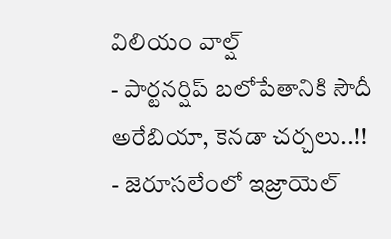విలియం వాల్ష్
- పార్టనర్షిప్ బలోపేతానికి సౌదీ అరేబియా, కెనడా చర్చలు..!!
- జెరూసలేంలో ఇజ్రాయెల్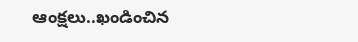ఆంక్షలు..ఖండించిన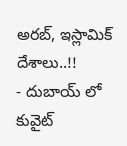అరబ్, ఇస్లామిక్ దేశాలు..!!
- దుబాయ్ లో కువైట్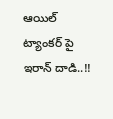ఆయిల్ ట్యాంకర్ పై ఇరాన్ దాడి..!!